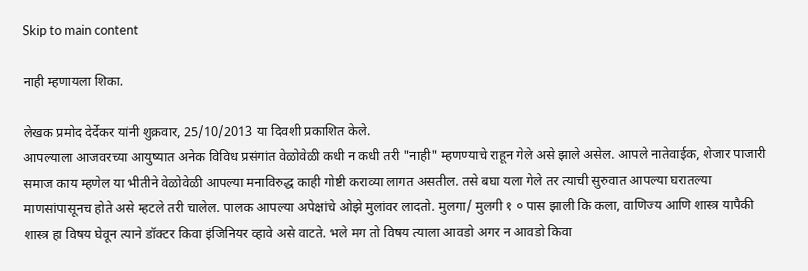Skip to main content

नाही म्हणायला शिका.

लेखक प्रमोद देर्देकर यांनी शुक्रवार, 25/10/2013 या दिवशी प्रकाशित केले.
आपल्याला आजवरच्या आयुष्यात अनेक विविध प्रसंगांत वेळोवेळी कधी न कधी तरी "नाही" म्हणण्याचे राहून गेले असे झाले असेल. आपले नातेवाईक, शेजार पाजारी समाज काय म्हणेल या भीतीने वेळोवेळी आपल्या मनाविरुद्ध काही गोष्टी कराव्या लागत असतील. तसे बघा यला गेले तर त्याची सुरुवात आपल्या घरातल्या माणसांपासूनच होते असे म्हटले तरी चालेल. पालक आपल्या अपेक्षांचे ओझे मुलांवर लादतो. मुलगा/ मुलगी १ ० पास झाली कि कला, वाणिज्य आणि शास्त्र यापैकी शास्त्र हा विषय घेवून त्याने डॉक्टर किवा इंजिनियर व्हावे असे वाटते. भले मग तो विषय त्याला आवडो अगर न आवडो किवा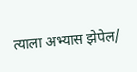त्याला अभ्यास झेपेल/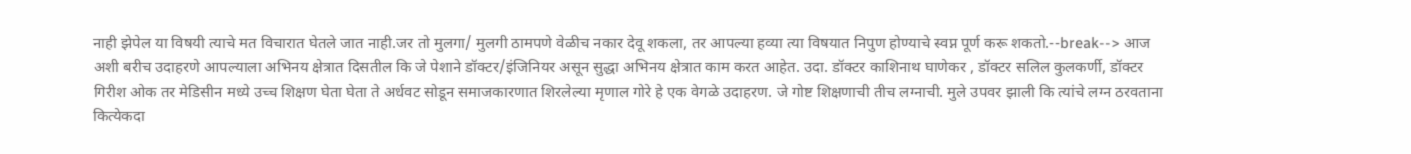नाही झेपेल या विषयी त्याचे मत विचारात घेतले जात नाही.जर तो मुलगा/ मुलगी ठामपणे वेळीच नकार देवू शकला, तर आपल्या हव्या त्या विषयात निपुण होण्याचे स्वप्न पूर्ण करू शकतो.--break--> आज अशी बरीच उदाहरणे आपल्याला अभिनय क्षेत्रात दिसतील कि जे पेशाने डॉक्टर/इंजिनियर असून सुद्धा अभिनय क्षेत्रात काम करत आहेत. उदा. डॉक्टर काशिनाथ घाणेकर , डॉक्टर सलिल कुलकर्णी, डॉक्टर गिरीश ओक तर मेडिसीन मध्ये उच्च शिक्षण घेता घेता ते अर्धवट सोडून समाजकारणात शिरलेल्या मृणाल गोरे हे एक वेगळे उदाहरण. जे गोष्ट शिक्षणाची तीच लग्नाची. मुले उपवर झाली कि त्यांचे लग्न ठरवताना कित्येकदा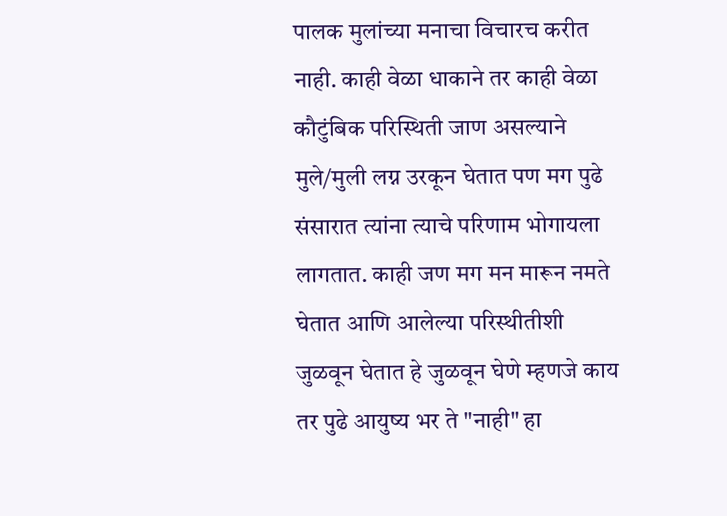पालक मुलांच्या मनाचा विचारच करीत नाही. काही वेळा धाकाने तर काही वेळा कौटुंबिक परिस्थिती जाण असल्याने मुले/मुली लग्न उरकून घेतात पण मग पुढे संसारात त्यांना त्याचे परिणाम भोगायला लागतात. काही जण मग मन मारून नमते घेतात आणि आलेल्या परिस्थीतीशी जुळवून घेतात हे जुळवून घेणे म्हणजे काय तर पुढे आयुष्य भर ते "नाही" हा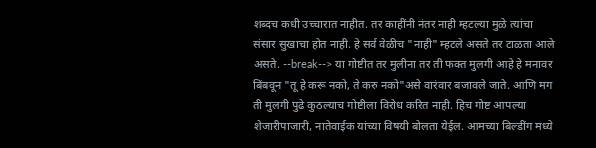शब्दच कधी उच्चारात नाहीत. तर काहींनी नंतर नाही म्हटल्या मुळे त्यांचा संसार सुखाचा होत नाही. हे सर्व वेळीच "नाही" म्हटले असते तर टाळता आले असते. --break--> या गोष्टीत तर मुलीना तर ती फक्त मुलगी आहे हे मनावर बिंबवून "तू हे करू नको, ते करु नको"असे वारंवार बजावले जाते. आणि मग ती मुलगी पुढे कुठल्याच गोष्टीला विरोध करित नाही. हिच गोष्ट आपल्या शेजारीपाजारी, नातेवाईक यांच्या विषयी बोलता येईल. आमच्या बिल्डींग मध्ये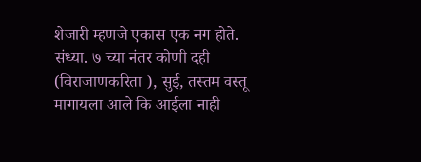शेजारी म्हणजे एकास एक नग होते. संध्या. ७ च्या नंतर कोणी दही (विराजाणकरिता ), सुई, तस्तम वस्तू मागायला आले कि आईला नाही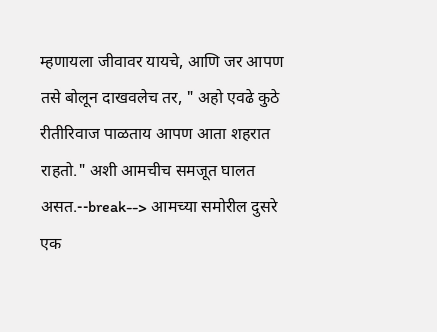म्हणायला जीवावर यायचे, आणि जर आपण तसे बोलून दाखवलेच तर, " अहो एवढे कुठे रीतीरिवाज पाळताय आपण आता शहरात राहतो." अशी आमचीच समजूत घालत असत.--break--> आमच्या समोरील दुसरे एक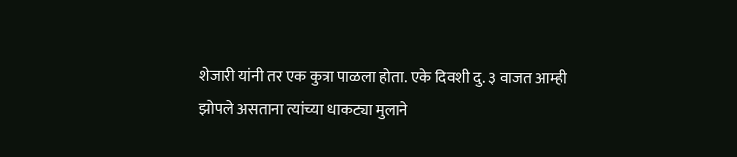शेजारी यांनी तर एक कुत्रा पाळला होता. एके दिवशी दु. ३ वाजत आम्ही झोपले असताना त्यांच्या धाकट्या मुलाने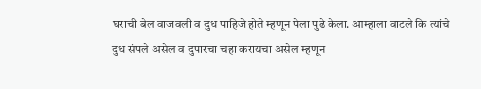घराची बेल वाजवली व दुध पाहिजे होते म्हणून पेला पुढे केला. आम्हाला वाटले कि त्यांचे दुध संपले असेल व दुपारचा चहा करायचा असेल म्हणून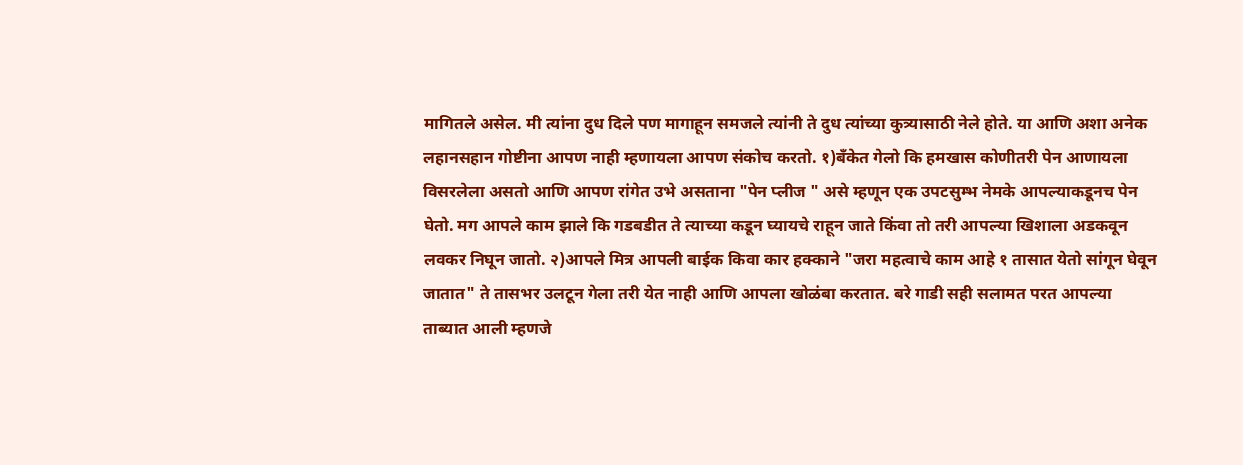मागितले असेल. मी त्यांना दुध दिले पण मागाहून समजले त्यांनी ते दुध त्यांच्या कुत्र्यासाठी नेले होते. या आणि अशा अनेक लहानसहान गोष्टीना आपण नाही म्हणायला आपण संकोच करतो. १)बँकेत गेलो कि हमखास कोणीतरी पेन आणायला विसरलेला असतो आणि आपण रांगेत उभे असताना "पेन प्लीज " असे म्हणून एक उपटसुम्भ नेमके आपल्याकडूनच पेन घेतो. मग आपले काम झाले कि गडबडीत ते त्याच्या कडून घ्यायचे राहून जाते किंवा तो तरी आपल्या खिशाला अडकवून लवकर निघून जातो. २)आपले मित्र आपली बाईक किवा कार हक्काने "जरा महत्वाचे काम आहे १ तासात येतो सांगून घेवून जातात" ते तासभर उलटून गेला तरी येत नाही आणि आपला खोळंबा करतात. बरे गाडी सही सलामत परत आपल्या ताब्यात आली म्हणजे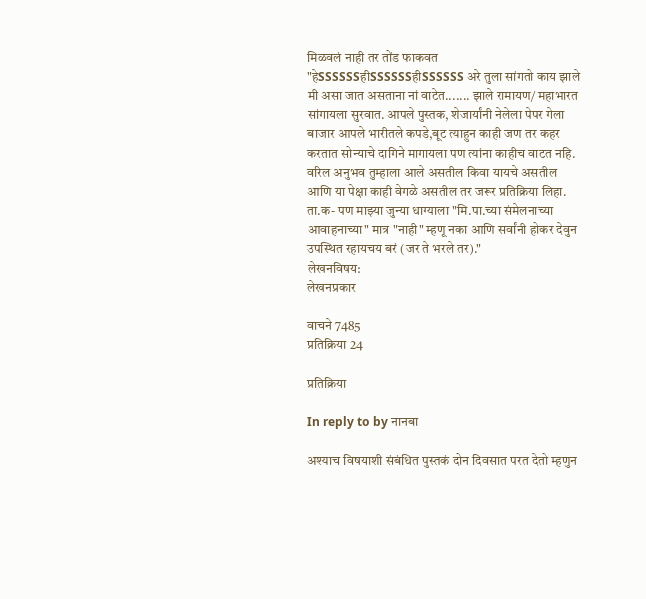मिळवलं नाही तर तोंड फाकवत "हेSSSSSSहीSSSSSSहीSSSSSS अरे तुला सांगतो काय झाले मी असा जात असताना नां वाटेत....... झाले रामायण/ महाभारत सांगायला सुरवात. आपले पुस्तक, शेजार्यांनी नेलेला पेपर गेला बाजार आपले भारीतले कपडे,बूट त्याहुन काही जण तर कहर करतात सोन्याचे दागिने मागायला पण त्यांना काहीच वाटत नहि. वरिल अनुभव तुम्हाला आले असतील किवा यायचे असतील आणि या पेक्षा काही वेगळे असतील तर जरूर प्रतिक्रिया लिहा. ता.क- पण माझ्या जुन्या धाग्याला "मि.पा.च्या संमेलनाच्या आवाहनाच्या" मात्र "नाही" म्हणू नका आणि सर्वांनी होकर देवुन उपस्थित रहायचय बरं (जर ते भरले तर)."
लेखनविषय:
लेखनप्रकार

वाचने 7485
प्रतिक्रिया 24

प्रतिक्रिया

In reply to by नानबा

अश्याच विषयाशी संबंधित पुस्तकं दोन दिवसात परत देतो म्हणुन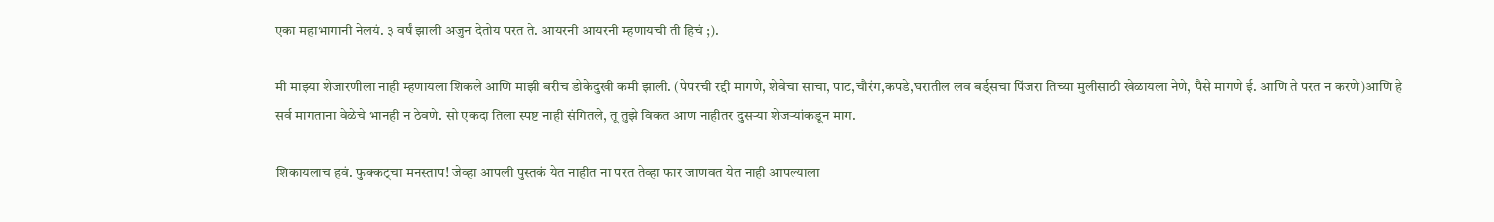एका महाभागानी नेलयं. ३ वर्षं झाली अजुन देतोय परत ते. आयरनी आयरनी म्हणायची ती हिचं ;).

मी माझ्या शेजारणीला नाही म्हणायला शिकले आणि माझी बरीच डोकेदुखी कमी झाली. (पेपरची रद्दी मागणे, शेवेचा साचा, पाट,चौरंग,कपडे,घरातील लव बर्ड्सचा पिंजरा तिच्या मुलीसाठी खेळायला नेणे, पैसे मागणे ई. आणि ते परत न करणे)आणि हे सर्व मागताना वेळेचे भानही न ठेवणे. सो एकदा तिला स्पष्ट नाही संगितले, तू तुझे विकत आण नाहीतर दुसर्‍या शेजर्‍यांकडून माग.

शिकायलाच हवं. फुक्कट्चा मनस्ताप! जेव्हा आपली पुस्तकं येत नाहीत ना परत तेव्हा फार जाणवत येत नाही आपल्याला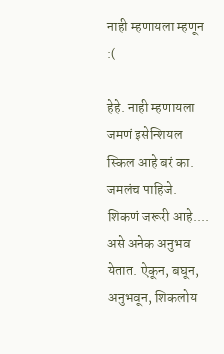नाही म्हणायला म्हणून :(

हेहे. नाही म्हणायला जमणं इसेन्शियल स्किल आहे बरं का. जमलंच पाहिजे. शिकणं जरूरी आहे.... असे अनेक अनुभव येतात. ऐकून, बघून, अनुभवून, शिकलोय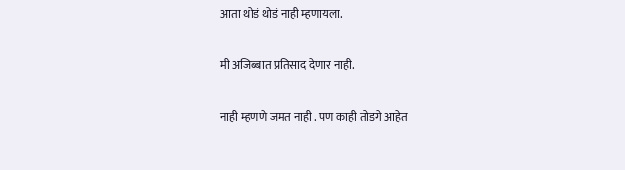आता थोडं थोडं नाही म्हणायला.

मी अजिब्बात प्रतिसाद देणार नाही.

नाही म्हणणे जमत नाही . पण काही तोडगे आहेत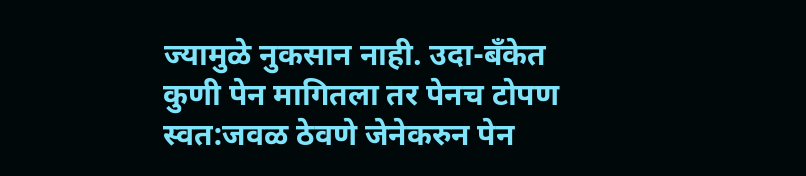ज्यामुळे नुकसान नाही. उदा-बँकेत कुणी पेन मागितला तर पेनच टोपण स्वत:जवळ ठेवणे जेनेकरुन पेन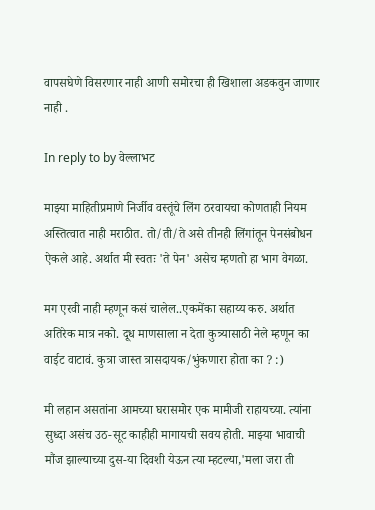वापसघेणे विसरणार नाही आणी समोरचा ही खिशाला अडकवुन जाणार नाही .

In reply to by वेल्लाभट

माझ्या माहितीप्रमाणे निर्जीव वस्तूंचे लिंग ठरवायचा कोणताही नियम अस्तित्वात नाही मराठीत. तो/ती/ते असे तीनही लिंगांतून पेनसंबोधन ऐकले आहे. अर्थात मी स्वतः 'ते पेन' असेच म्हणतो हा भाग वेगळा.

मग एरवी नाही म्हणून कसं चालेल..एकमेंका सहाय्य करु. अर्थात अतिरेक मात्र नको. दूध माणसाला न देता कुत्र्यासाठी नेले म्हणून का वाईट वाटावं. कुत्रा जास्त त्रासदायक/भुंकणारा होता का ? :)

मी लहान असतांना आमच्या घरासमोर एक मामीजी राहायच्या. त्यांना सुध्दा असंच उठ-सूट काहीही मागायची सवय होती. माझ्या भावाची मौंज झाल्याच्या दुस-या दिवशी येऊन त्या म्हटल्या,'मला जरा ती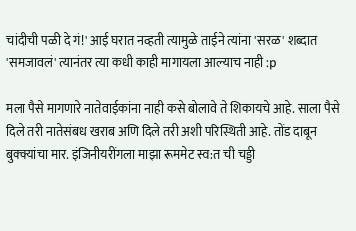चांदीची पळी दे गं!' आई घरात नव्हती त्यामुळे ताईने त्यांना 'सरळ' शब्दात 'समजावलं' त्यानंतर त्या कधी काही मागायला आल्याच नाही :p

मला पैसे मागणारे नातेवाईकांना नाही कसे बोलावे ते शिकायचे आहे. साला पैसे दिले तरी नातेसंबध खराब अणि दिले तरी अशी परिस्थिती आहे. तोंड दाबून बुक्क्यांचा मार. इंजिनीयरींगला माझा रूममेट स्व:त ची चड्डी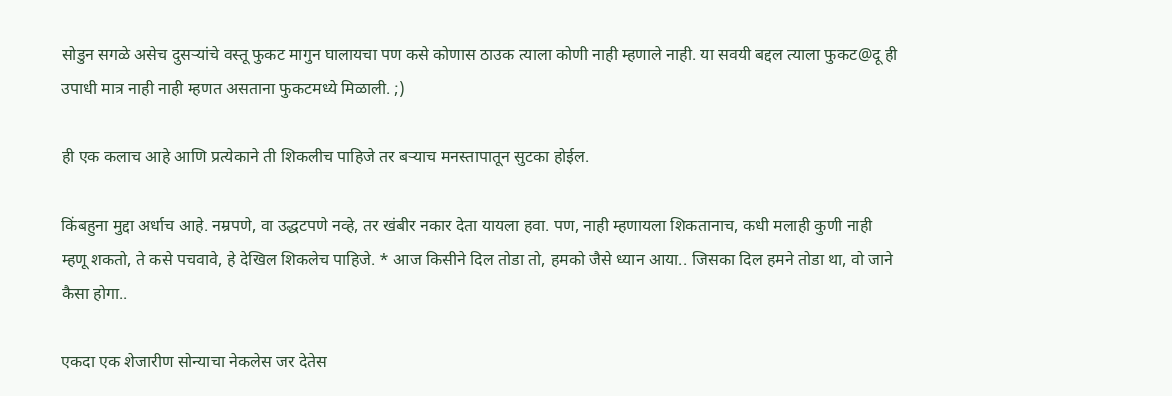सोडुन सगळे असेच दुसऱ्यांचे वस्तू फुकट मागुन घालायचा पण कसे कोणास ठाउक त्याला कोणी नाही म्हणाले नाही. या सवयी बद्दल त्याला फुकट@दू ही उपाधी मात्र नाही नाही म्हणत असताना फुकटमध्ये मिळाली. ;)

ही एक कलाच आहे आणि प्रत्येकाने ती शिकलीच पाहिजे तर बर्‍याच मनस्तापातून सुटका होईल.

किंबहुना मुद्दा अर्धाच आहे. नम्रपणे, वा उद्धटपणे नव्हे, तर खंबीर नकार देता यायला हवा. पण, नाही म्हणायला शिकतानाच, कधी मलाही कुणी नाही म्हणू शकतो, ते कसे पचवावे, हे देखिल शिकलेच पाहिजे. * आज किसीने दिल तोडा तो, हमको जैसे ध्यान आया.. जिसका दिल हमने तोडा था, वो जाने कैसा होगा..

एकदा एक शेजारीण सोन्याचा नेकलेस जर देतेस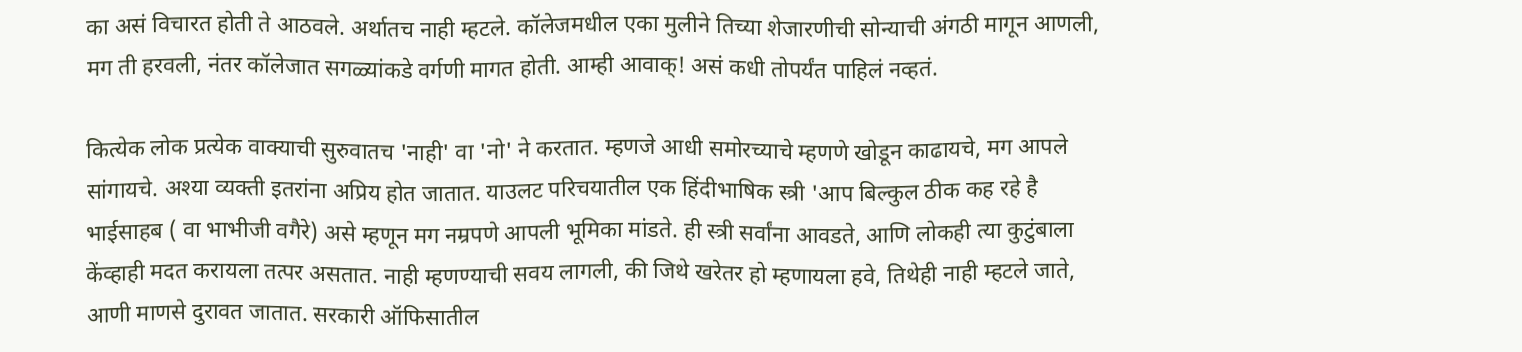का असं विचारत होती ते आठवले. अर्थातच नाही म्हटले. कॉलेजमधील एका मुलीने तिच्या शेजारणीची सोन्याची अंगठी मागून आणली, मग ती हरवली, नंतर कॉलेजात सगळ्यांकडे वर्गणी मागत होती. आम्ही आवाक्! असं कधी तोपर्यंत पाहिलं नव्हतं.

कित्येक लोक प्रत्येक वाक्याची सुरुवातच 'नाही' वा 'नो' ने करतात. म्हणजे आधी समोरच्याचे म्हणणे खोडून काढायचे, मग आपले सांगायचे. अश्या व्यक्ती इतरांना अप्रिय होत जातात. याउलट परिचयातील एक हिंदीभाषिक स्त्री 'आप बिल्कुल ठीक कह रहे है भाईसाहब ( वा भाभीजी वगैरे) असे म्हणून मग नम्रपणे आपली भूमिका मांडते. ही स्त्री सर्वांना आवडते, आणि लोकही त्या कुटुंबाला केंव्हाही मदत करायला तत्पर असतात. नाही म्हणण्याची सवय लागली, की जिथे खरेतर हो म्हणायला हवे, तिथेही नाही म्हटले जाते, आणी माणसे दुरावत जातात. सरकारी ऑफिसातील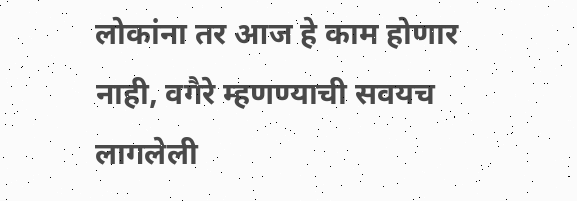लोकांना तर आज हे काम होणार नाही, वगैरे म्हणण्याची सवयच लागलेली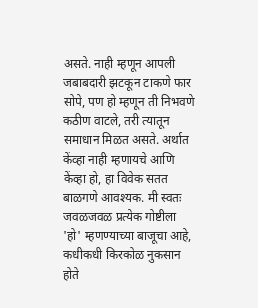असते. नाही म्हणून आपली जबाबदारी झटकून टाकणे फार सोपे, पण हो म्हणून ती निभवणे कठीण वाटले, तरी त्यातून समाधान मिळत असते. अर्थात केंव्हा नाही म्हणायचे आणि केंव्हा हो, हा विवेक सतत बाळगणे आवश्यक. मी स्वतः जवळजवळ प्रत्येक गोष्टीला 'हो' म्हणण्याच्या बाजूचा आहे, कधीकधी किरकोळ नुकसान होते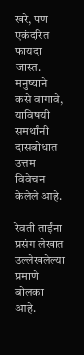खरे, पण एकंदरित फायदा जास्त. मनुष्याने कसे वागावे, याविषयी समर्थांनी दासबोधात उत्तम विवेचन केलेले आहे.

रेवती ताईंना प्रसंग लेखात उल्लेखलेल्या प्रमाणे बोलका आहे.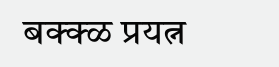बक्क्ळ प्रयत्न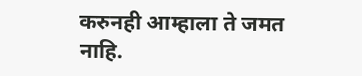करुनही आम्हाला ते जमत नाहि.